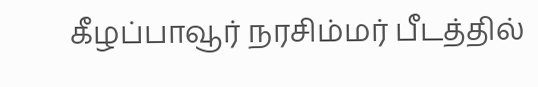கீழப்பாவூர் நரசிம்மர் பீடத்தில்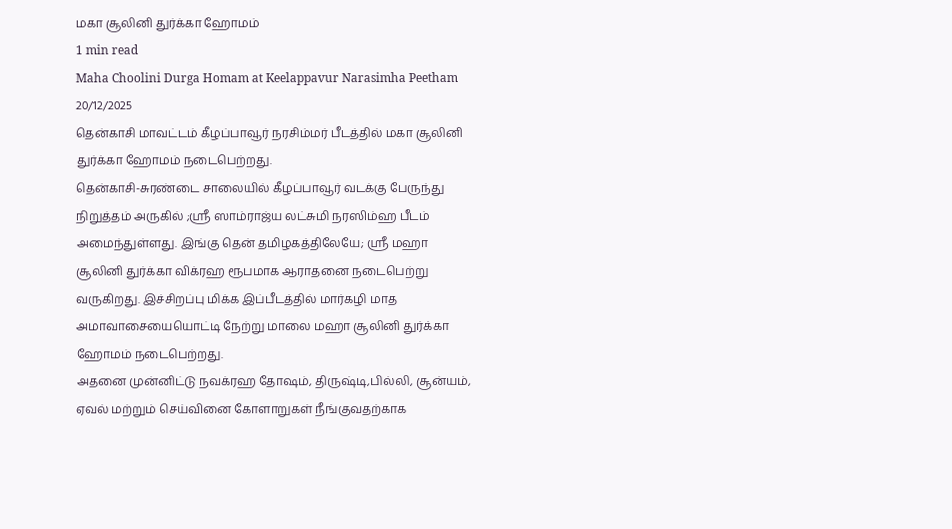மகா சூலினி துர்க்கா ஹோமம்
1 min read
Maha Choolini Durga Homam at Keelappavur Narasimha Peetham
20/12/2025
தென்காசி மாவட்டம் கீழப்பாவூர் நரசிம்மர் பீடத்தில் மகா சூலினி துர்க்கா ஹோமம் நடைபெற்றது.
தென்காசி-சுரண்டை சாலையில் கீழப்பாவூர் வடக்கு பேருந்து நிறுத்தம் அருகில் ;ஸ்ரீ ஸாம்ராஜ்ய லட்சுமி நரஸிம்ஹ பீடம் அமைந்துள்ளது. இங்கு தென் தமிழகத்திலேயே; ஸ்ரீ மஹா சூலினி துர்க்கா விக்ரஹ ரூபமாக ஆராதனை நடைபெற்று வருகிறது. இச்சிறப்பு மிக்க இப்பீடத்தில் மார்கழி மாத அமாவாசையையொட்டி நேற்று மாலை மஹா சூலினி துர்க்கா ஹோமம் நடைபெற்றது.
அதனை முன்னிட்டு நவக்ரஹ தோஷம், திருஷ்டி,பில்லி, சூன்யம், ஏவல் மற்றும் செய்வினை கோளாறுகள் நீங்குவதற்காக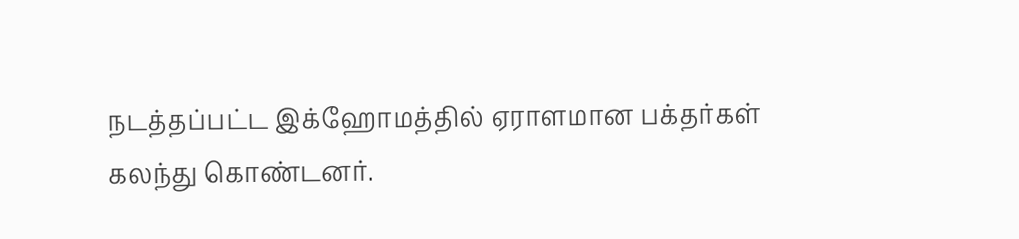நடத்தப்பட்ட இக்ஹோமத்தில் ஏராளமான பக்தர்கள் கலந்து கொண்டனர்.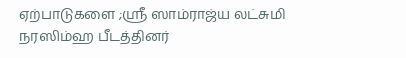ஏற்பாடுகளை ;ஸ்ரீ ஸாம்ராஜ்ய லட்சுமி நரஸிம்ஹ பீடத்தினர்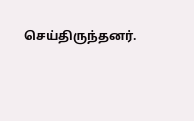செய்திருந்தனர்.